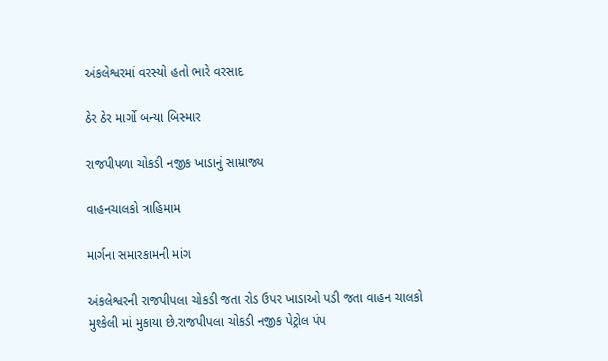અંકલેશ્વરમાં વરસ્યો હતો ભારે વરસાદ

ઠેર ઠેર માર્ગો બન્યા બિસ્માર

રાજપીપળા ચોકડી નજીક ખાડાનું સામ્રાજ્ય

વાહનચાલકો ત્રાહિમામ

માર્ગના સમારકામની માંગ

અંકલેશ્વરની રાજપીપલા ચોકડી જતા રોડ ઉપર ખાડાઓ પડી જતા વાહન ચાલકો મુશ્કેલી માં મુકાયા છે.રાજપીપલા ચોકડી નજીક પેટ્રોલ પંપ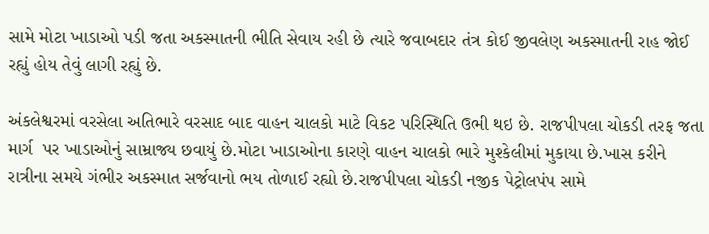સામે મોટા ખાડાઓ પડી જતા અકસ્માતની ભીતિ સેવાય રહી છે ત્યારે જવાબદાર તંત્ર કોઈ જીવલેણ અકસ્માતની રાહ જોઈ રહ્યું હોય તેવું લાગી રહ્યું છે.

અંકલેશ્વરમાં વરસેલા અતિભારે વરસાદ બાદ વાહન ચાલકો માટે વિકટ પરિસ્થિતિ ઉભી થઇ છે. રાજપીપલા ચોકડી તરફ જતા માર્ગ  પર ખાડાઓનું સામ્રાજ્ય છવાયું છે.મોટા ખાડાઓના કારણે વાહન ચાલકો ભારે મુશ્કેલીમાં મુકાયા છે.ખાસ કરીને રાત્રીના સમયે ગંભીર અકસ્માત સર્જવાનો ભય તોળાઈ રહ્યો છે.રાજપીપલા ચોકડી નજીક પેટ્રોલપંપ સામે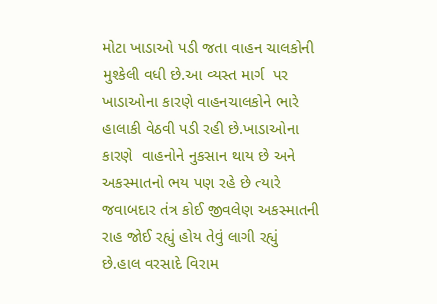મોટા ખાડાઓ પડી જતા વાહન ચાલકોની મુશ્કેલી વધી છે.આ વ્યસ્ત માર્ગ  પર ખાડાઓના કારણે વાહનચાલકોને ભારે હાલાકી વેઠવી પડી રહી છે.ખાડાઓના કારણે  વાહનોને નુકસાન થાય છે અને અકસ્માતનો ભય પણ રહે છે ત્યારે જવાબદાર તંત્ર કોઈ જીવલેણ અકસ્માતની રાહ જોઈ રહ્યું હોય તેવું લાગી રહ્યું છે.હાલ વરસાદે વિરામ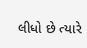લીધો છે ત્યારે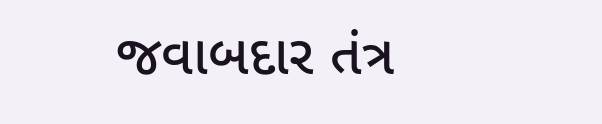જવાબદાર તંત્ર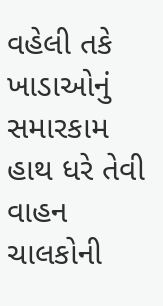વહેલી તકે ખાડાઓનું  સમારકામ હાથ ધરે તેવી વાહન ચાલકોની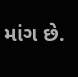માંગ છે.